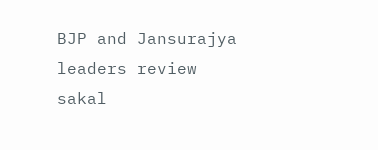BJP and Jansurajya leaders review
sakal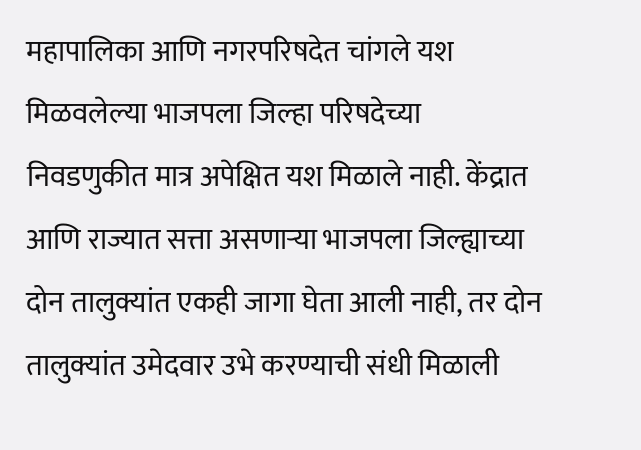महापालिका आणि नगरपरिषदेत चांगले यश मिळवलेल्या भाजपला जिल्हा परिषदेच्या निवडणुकीत मात्र अपेक्षित यश मिळाले नाही. केंद्रात आणि राज्यात सत्ता असणाऱ्या भाजपला जिल्ह्याच्या दोन तालुक्यांत एकही जागा घेता आली नाही, तर दोन तालुक्यांत उमेदवार उभे करण्याची संधी मिळाली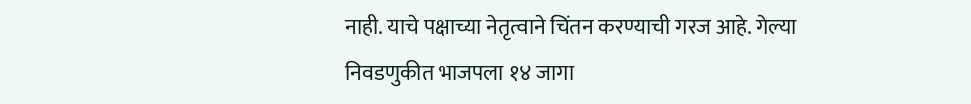नाही. याचे पक्षाच्या नेतृत्वाने चिंतन करण्याची गरज आहे. गेल्या निवडणुकीत भाजपला १४ जागा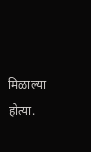मिळाल्या होत्या.